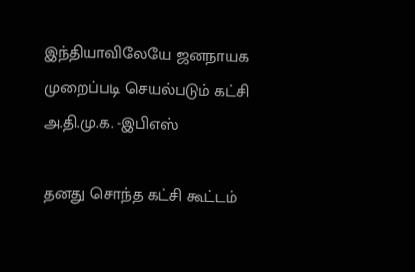இந்தியாவிலேயே ஜனநாயக முறைப்படி செயல்படும் கட்சி அ.தி.மு.க. -இபிஎஸ்

தனது சொந்த கட்சி கூட்டம்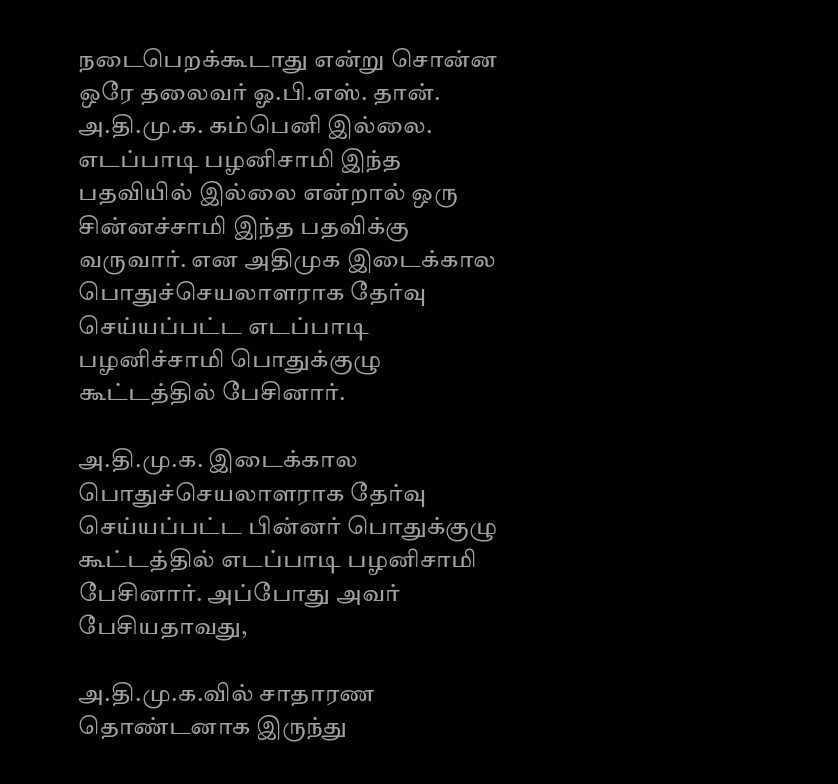நடைபெறக்கூடாது என்று சொன்ன ஒரே தலைவர் ஓ.பி.எஸ். தான். அ.தி.மு.க. கம்பெனி இல்லை. எடப்பாடி பழனிசாமி இந்த பதவியில் இல்லை என்றால் ஒரு சின்னச்சாமி இந்த பதவிக்கு வருவார். என அதிமுக இடைக்கால பொதுச்செயலாளராக தேர்வு செய்யப்பட்ட எடப்பாடி பழனிச்சாமி பொதுக்குழு கூட்டத்தில் பேசினார்.

அ.தி.மு.க. இடைக்கால பொதுச்செயலாளராக தேர்வு செய்யப்பட்ட பின்னர் பொதுக்குழு கூட்டத்தில் எடப்பாடி பழனிசாமி பேசினார். அப்போது அவர் பேசியதாவது,

அ.தி.மு.க.வில் சாதாரண தொண்டனாக இருந்து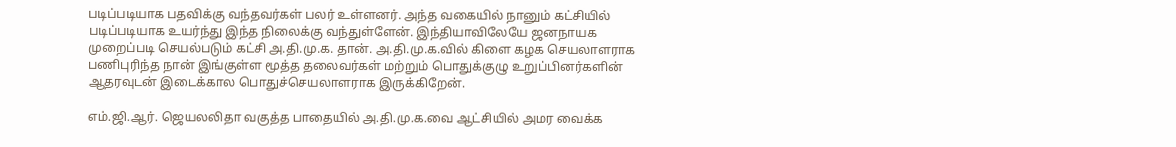படிப்படியாக பதவிக்கு வந்தவர்கள் பலர் உள்ளனர். அந்த வகையில் நானும் கட்சியில் படிப்படியாக உயர்ந்து இந்த நிலைக்கு வந்துள்ளேன். இந்தியாவிலேயே ஜனநாயக முறைப்படி செயல்படும் கட்சி அ.தி.மு.க. தான். அ.தி.மு.க.வில் கிளை கழக செயலாளராக பணிபுரிந்த நான் இங்குள்ள மூத்த தலைவர்கள் மற்றும் பொதுக்குழு உறுப்பினர்களின் ஆதரவுடன் இடைக்கால பொதுச்செயலாளராக இருக்கிறேன்.

எம்.ஜி.ஆர். ஜெயலலிதா வகுத்த பாதையில் அ.தி.மு.க.வை ஆட்சியில் அமர வைக்க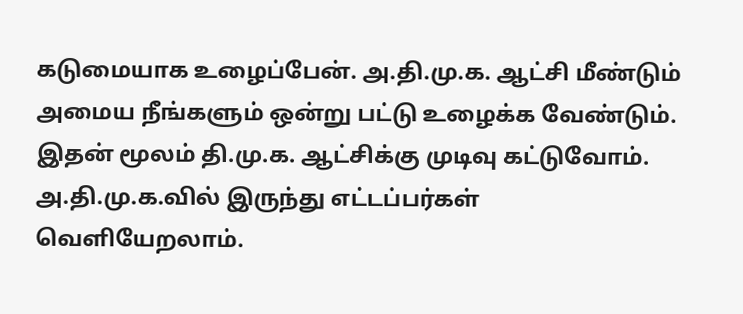கடுமையாக உழைப்பேன். அ.தி.மு.க. ஆட்சி மீண்டும் அமைய நீங்களும் ஒன்று பட்டு உழைக்க வேண்டும். இதன் மூலம் தி.மு.க. ஆட்சிக்கு முடிவு கட்டுவோம். அ.தி.மு.க.வில் இருந்து எட்டப்பர்கள் வெளியேறலாம்.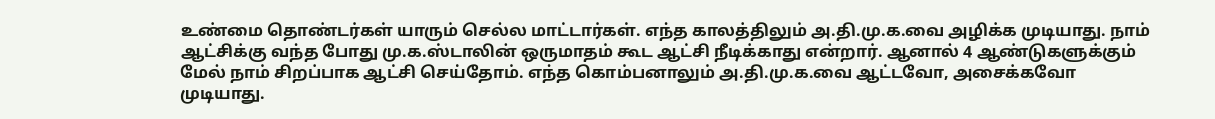உண்மை தொண்டர்கள் யாரும் செல்ல மாட்டார்கள். எந்த காலத்திலும் அ.தி.மு.க.வை அழிக்க முடியாது. நாம் ஆட்சிக்கு வந்த போது மு.க.ஸ்டாலின் ஒருமாதம் கூட ஆட்சி நீடிக்காது என்றார். ஆனால் 4 ஆண்டுகளுக்கும் மேல் நாம் சிறப்பாக ஆட்சி செய்தோம். எந்த கொம்பனாலும் அ.தி.மு.க.வை ஆட்டவோ, அசைக்கவோ முடியாது.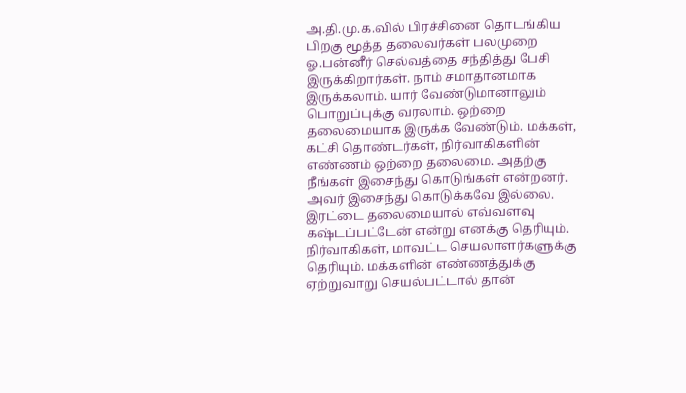அ.தி.மு.க.வில் பிரச்சினை தொடங்கிய பிறகு மூத்த தலைவர்கள் பலமுறை ஓ.பன்னீர் செல்வத்தை சந்தித்து பேசி இருக்கிறார்கள். நாம் சமாதானமாக இருக்கலாம். யார் வேண்டுமானாலும் பொறுப்புக்கு வரலாம். ஒற்றை தலைமையாக இருக்க வேண்டும். மக்கள், கட்சி தொண்டர்கள், நிர்வாகிகளின் எண்ணம் ஒற்றை தலைமை. அதற்கு நீங்கள் இசைந்து கொடுங்கள் என்றனர். அவர் இசைந்து கொடுக்கவே இல்லை. இரட்டை தலைமையால் எவ்வளவு கஷ்டப்பட்டேன் என்று எனக்கு தெரியும். நிர்வாகிகள், மாவட்ட செயலாளர்களுக்கு தெரியும். மக்களின் எண்ணத்துக்கு ஏற்றுவாறு செயல்பட்டால் தான்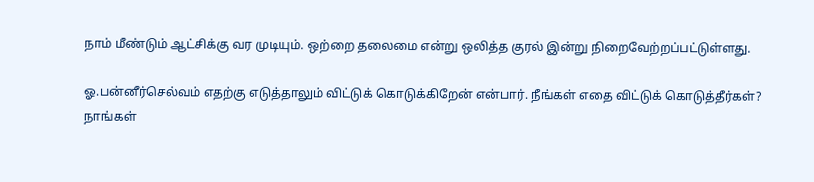நாம் மீண்டும் ஆட்சிக்கு வர முடியும். ஒற்றை தலைமை என்று ஒலித்த குரல் இன்று நிறைவேற்றப்பட்டுள்ளது.

ஓ.பன்னீர்செல்வம் எதற்கு எடுத்தாலும் விட்டுக் கொடுக்கிறேன் என்பார். நீங்கள் எதை விட்டுக் கொடுத்தீர்கள்? நாங்கள்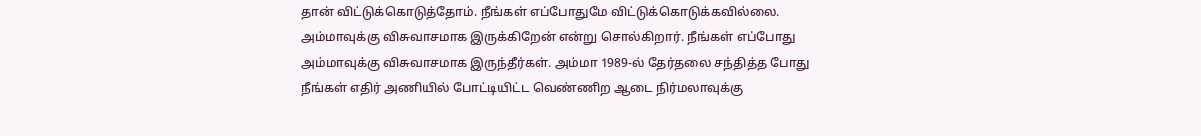தான் விட்டுக்கொடுத்தோம். நீங்கள் எப்போதுமே விட்டுக்கொடுக்கவில்லை. அம்மாவுக்கு விசுவாசமாக இருக்கிறேன் என்று சொல்கிறார். நீங்கள் எப்போது அம்மாவுக்கு விசுவாசமாக இருந்தீர்கள். அம்மா 1989-ல் தேர்தலை சந்தித்த போது நீங்கள் எதிர் அணியில் போட்டியிட்ட வெண்ணிற ஆடை நிர்மலாவுக்கு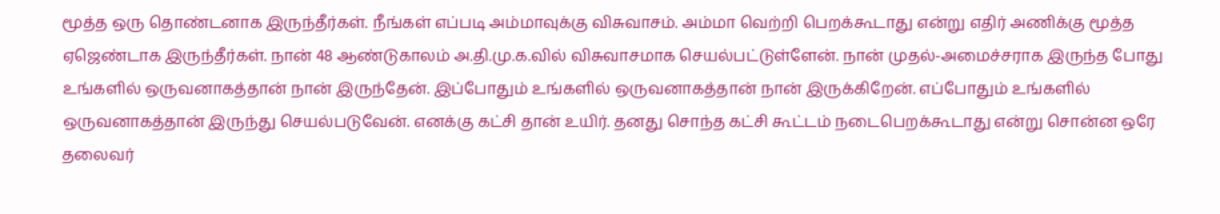மூத்த ஒரு தொண்டனாக இருந்தீர்கள். நீங்கள் எப்படி அம்மாவுக்கு விசுவாசம். அம்மா வெற்றி பெறக்கூடாது என்று எதிர் அணிக்கு மூத்த ஏஜெண்டாக இருந்தீர்கள். நான் 48 ஆண்டுகாலம் அ.தி.மு.க.வில் விசுவாசமாக செயல்பட்டுள்ளேன். நான் முதல்-அமைச்சராக இருந்த போது உங்களில் ஒருவனாகத்தான் நான் இருந்தேன். இப்போதும் உங்களில் ஒருவனாகத்தான் நான் இருக்கிறேன். எப்போதும் உங்களில் ஒருவனாகத்தான் இருந்து செயல்படுவேன். எனக்கு கட்சி தான் உயிர். தனது சொந்த கட்சி கூட்டம் நடைபெறக்கூடாது என்று சொன்ன ஒரே தலைவர்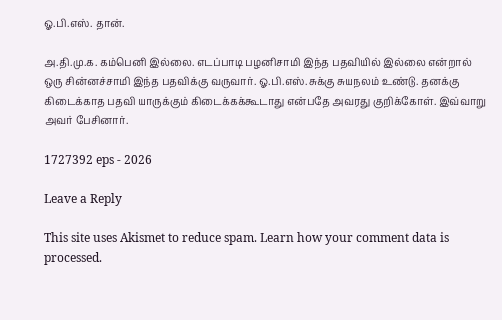ஓ.பி.எஸ். தான்.

அ.தி.மு.க. கம்பெனி இல்லை. எடப்பாடி பழனிசாமி இந்த பதவியில் இல்லை என்றால் ஒரு சின்னச்சாமி இந்த பதவிக்கு வருவார். ஓ.பி.எஸ்.சுக்கு சுயநலம் உண்டு. தனக்கு கிடைக்காத பதவி யாருக்கும் கிடைக்கக்கூடாது என்பதே அவரது குறிக்கோள். இவ்வாறு அவர் பேசினார்.

1727392 eps - 2026

Leave a Reply

This site uses Akismet to reduce spam. Learn how your comment data is processed.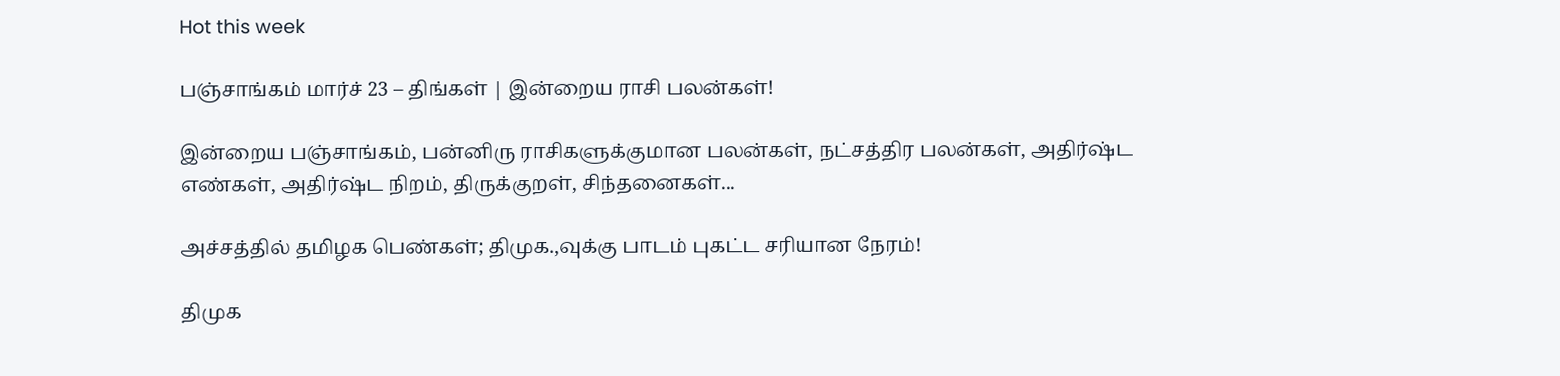Hot this week

பஞ்சாங்கம் மார்ச் 23 – திங்கள் | இன்றைய ராசி பலன்கள்!

இன்றைய பஞ்சாங்கம், பன்னிரு ராசிகளுக்குமான பலன்கள், நட்சத்திர பலன்கள், அதிர்ஷ்ட எண்கள், அதிர்ஷ்ட நிறம், திருக்குறள், சிந்தனைகள்...

அச்சத்தில் தமிழக பெண்கள்; திமுக.,வுக்கு பாடம் புகட்ட சரியான நேரம்!

திமுக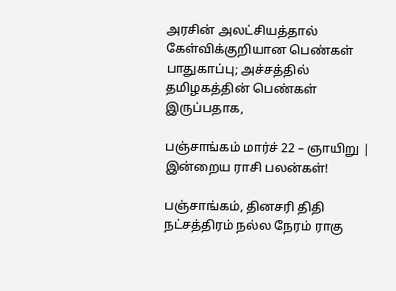அரசின் அலட்சியத்தால் கேள்விக்குறியான பெண்கள் பாதுகாப்பு; அச்சத்தில் தமிழகத்தின் பெண்கள் இருப்பதாக,

பஞ்சாங்கம் மார்ச் 22 – ஞாயிறு | இன்றைய ராசி பலன்கள்!

பஞ்சாங்கம், தினசரி திதி நட்சத்திரம் நல்ல நேரம் ராகு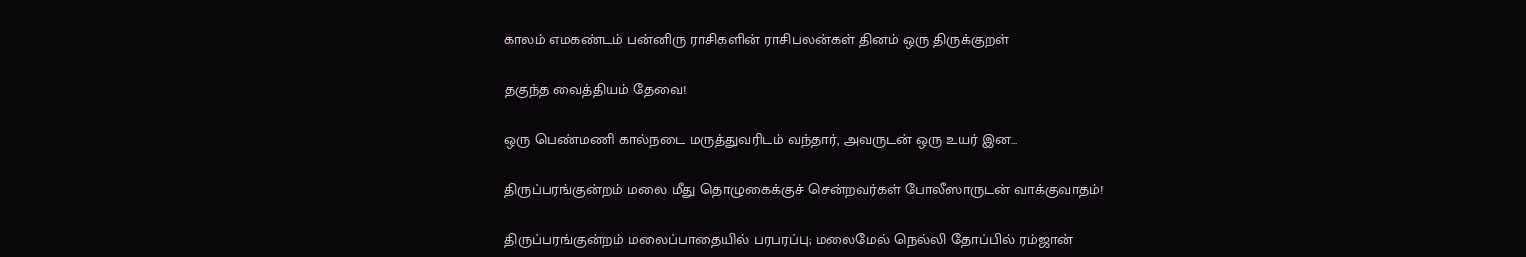காலம் எமகண்டம் பன்னிரு ராசிகளின் ராசிபலன்கள் தினம் ஒரு திருக்குறள்

தகுந்த வைத்தியம் தேவை!

ஒரு பெண்மணி கால்நடை மருத்துவரிடம் வந்தார், அவருடன் ஒரு உயர் இன...

திருப்பரங்குன்றம் மலை மீது தொழுகைக்குச் சென்றவர்கள் போலீஸாருடன் வாக்குவாதம்!

திருப்பரங்குன்றம் மலைப்பாதையில் பரபரப்பு; மலைமேல் நெல்லி தோப்பில் ரம்ஜான்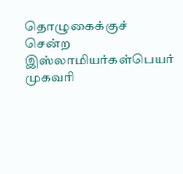தொழுகைக்குச் சென்ற இஸ்லாமியர்கள்பெயர் முகவரி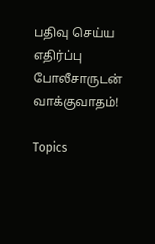பதிவு செய்ய எதிர்ப்பு போலீசாருடன் வாக்குவாதம்!

Topics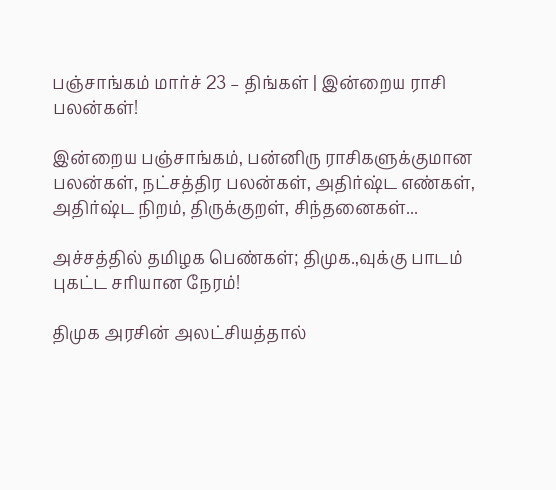பஞ்சாங்கம் மார்ச் 23 – திங்கள் | இன்றைய ராசி பலன்கள்!

இன்றைய பஞ்சாங்கம், பன்னிரு ராசிகளுக்குமான பலன்கள், நட்சத்திர பலன்கள், அதிர்ஷ்ட எண்கள், அதிர்ஷ்ட நிறம், திருக்குறள், சிந்தனைகள்...

அச்சத்தில் தமிழக பெண்கள்; திமுக.,வுக்கு பாடம் புகட்ட சரியான நேரம்!

திமுக அரசின் அலட்சியத்தால்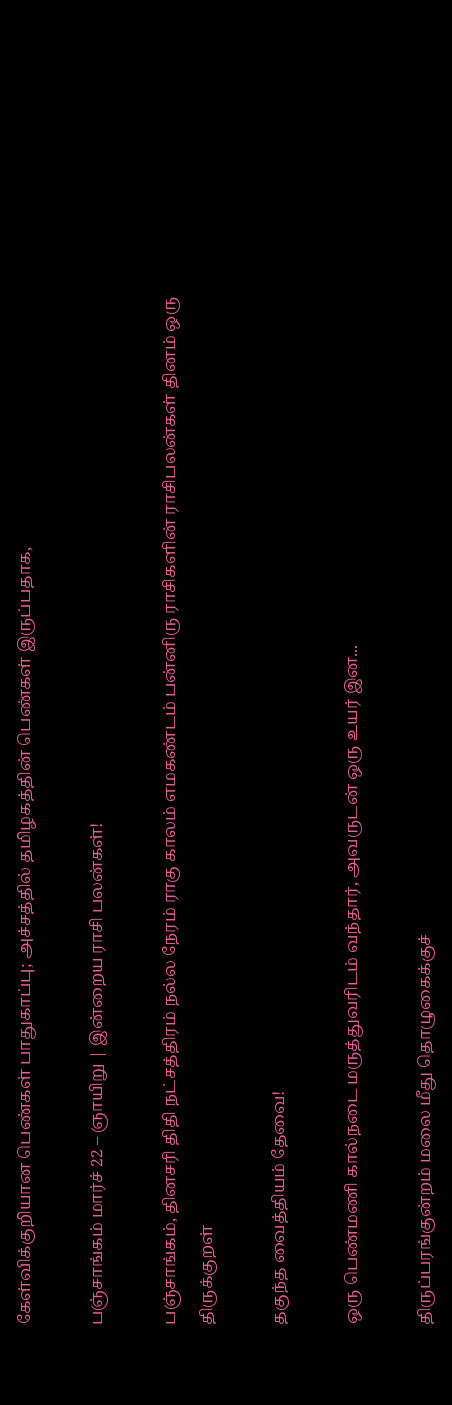கேள்விக்குறியான பெண்கள் பாதுகாப்பு; அச்சத்தில் தமிழகத்தின் பெண்கள் இருப்பதாக,

பஞ்சாங்கம் மார்ச் 22 – ஞாயிறு | இன்றைய ராசி பலன்கள்!

பஞ்சாங்கம், தினசரி திதி நட்சத்திரம் நல்ல நேரம் ராகு காலம் எமகண்டம் பன்னிரு ராசிகளின் ராசிபலன்கள் தினம் ஒரு திருக்குறள்

தகுந்த வைத்தியம் தேவை!

ஒரு பெண்மணி கால்நடை மருத்துவரிடம் வந்தார், அவருடன் ஒரு உயர் இன...

திருப்பரங்குன்றம் மலை மீது தொழுகைக்குச்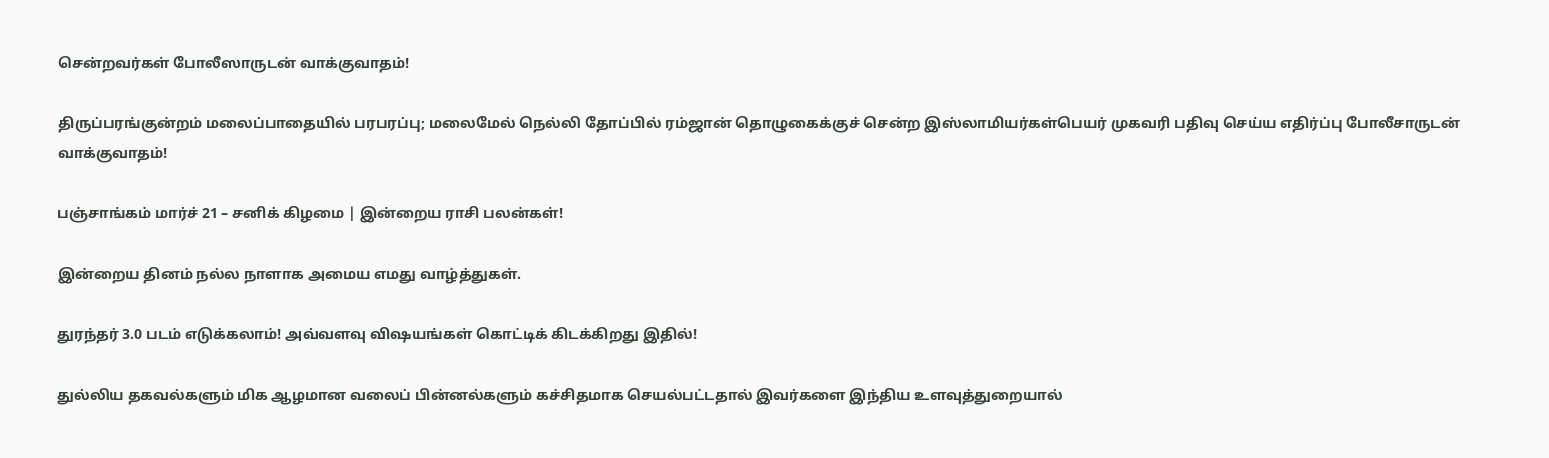சென்றவர்கள் போலீஸாருடன் வாக்குவாதம்!

திருப்பரங்குன்றம் மலைப்பாதையில் பரபரப்பு; மலைமேல் நெல்லி தோப்பில் ரம்ஜான் தொழுகைக்குச் சென்ற இஸ்லாமியர்கள்பெயர் முகவரி பதிவு செய்ய எதிர்ப்பு போலீசாருடன் வாக்குவாதம்!

பஞ்சாங்கம் மார்ச் 21 – சனிக் கிழமை | இன்றைய ராசி பலன்கள்!

இன்றைய தினம் நல்ல நாளாக அமைய எமது வாழ்த்துகள்.

துரந்தர் 3.0 படம் எடுக்கலாம்! அவ்வளவு விஷயங்கள் கொட்டிக் கிடக்கிறது இதில்!

துல்லிய தகவல்களும் மிக ஆழமான வலைப் பின்னல்களும் கச்சிதமாக செயல்பட்டதால் இவர்களை இந்திய உளவுத்துறையால்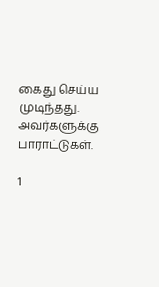கைது செய்ய முடிந்தது.  அவர்களுக்கு பாராட்டுகள்.

1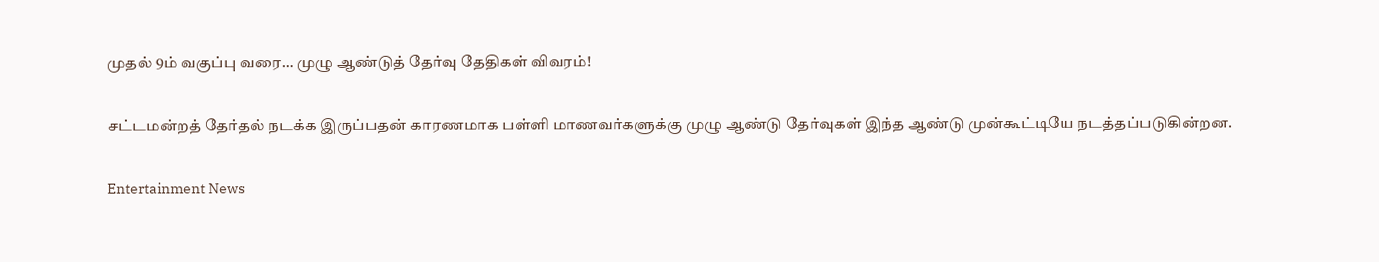முதல் 9ம் வகுப்பு வரை… முழு ஆண்டுத் தேர்வு தேதிகள் விவரம்!

சட்டமன்றத் தேர்தல் நடக்க இருப்பதன் காரணமாக பள்ளி மாணவர்களுக்கு முழு ஆண்டு தேர்வுகள் இந்த ஆண்டு முன்கூட்டியே நடத்தப்படுகின்றன.

Entertainment News